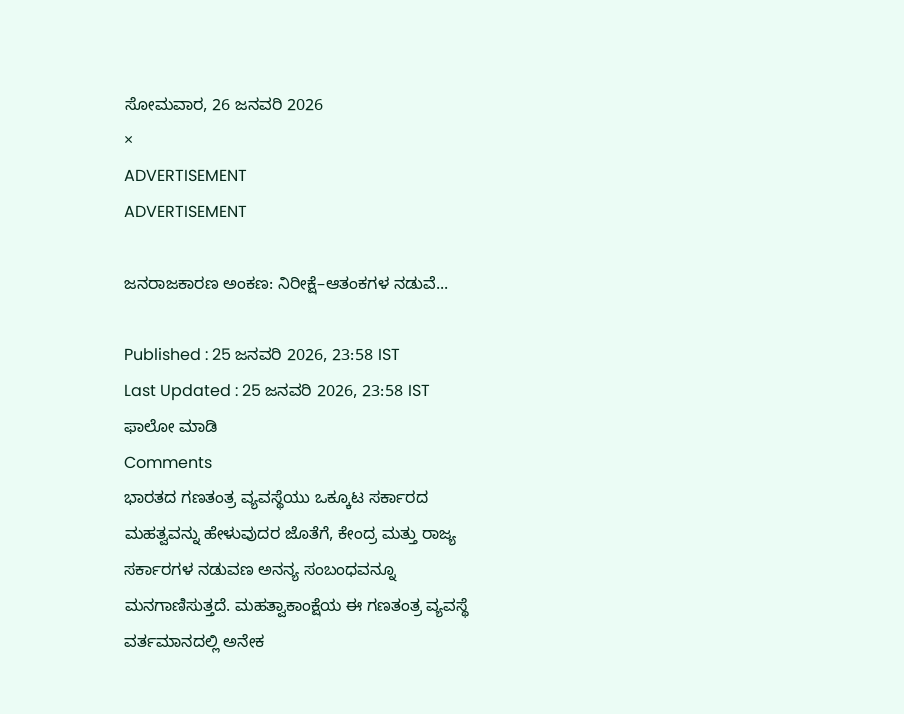ಸೋಮವಾರ, 26 ಜನವರಿ 2026
×
ADVERTISEMENT
ADVERTISEMENT

ಜನರಾಜಕಾರಣ ಅಂಕಣ: ನಿರೀಕ್ಷೆ–ಆತಂಕಗಳ ನಡುವೆ...

Published : 25 ಜನವರಿ 2026, 23:58 IST
Last Updated : 25 ಜನವರಿ 2026, 23:58 IST
ಫಾಲೋ ಮಾಡಿ
Comments
ಭಾರತದ ಗಣತಂತ್ರ ವ್ಯವಸ್ಥೆಯು ಒಕ್ಕೂಟ ಸರ್ಕಾರದ ಮಹತ್ವವನ್ನು ಹೇಳುವುದರ ಜೊತೆಗೆ, ಕೇಂದ್ರ ಮತ್ತು ರಾಜ್ಯ ಸರ್ಕಾರಗಳ ನಡುವಣ ಅನನ್ಯ ಸಂಬಂಧವನ್ನೂ ಮನಗಾಣಿಸುತ್ತದೆ. ಮಹತ್ವಾಕಾಂಕ್ಷೆಯ ಈ ಗಣತಂತ್ರ ವ್ಯವಸ್ಥೆ ವರ್ತಮಾನದಲ್ಲಿ ಅನೇಕ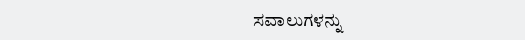ಸವಾಲುಗಳನ್ನು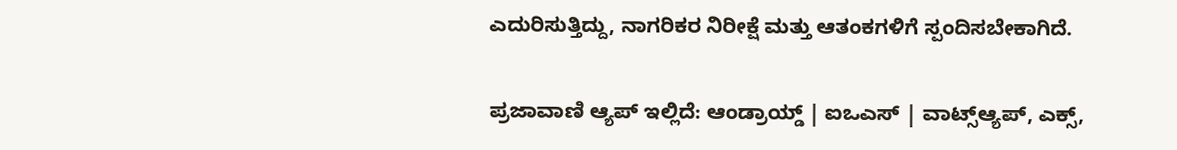ಎದುರಿಸುತ್ತಿದ್ದು, ನಾಗರಿಕರ ನಿರೀಕ್ಷೆ ಮತ್ತು ಆತಂಕಗಳಿಗೆ ಸ್ಪಂದಿಸಬೇಕಾಗಿದೆ.

ಪ್ರಜಾವಾಣಿ ಆ್ಯಪ್ ಇಲ್ಲಿದೆ: ಆಂಡ್ರಾಯ್ಡ್ | ಐಒಎಸ್ | ವಾಟ್ಸ್ಆ್ಯಪ್, ಎಕ್ಸ್,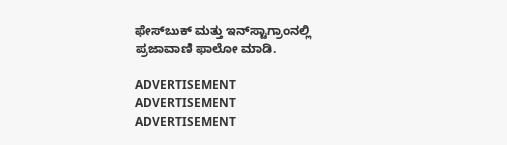ಫೇಸ್‌ಬುಕ್ ಮತ್ತು ಇನ್‌ಸ್ಟಾಗ್ರಾಂನಲ್ಲಿ ಪ್ರಜಾವಾಣಿ ಫಾಲೋ ಮಾಡಿ.

ADVERTISEMENT
ADVERTISEMENT
ADVERTISEMENT